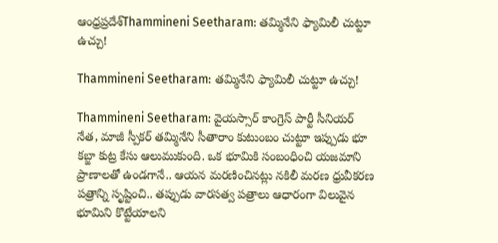ఆంధ్రప్రదేశ్‌Thammineni Seetharam: తమ్మినేని ఫ్యామిలీ చుట్టూ ఉచ్చు!

Thammineni Seetharam: తమ్మినేని ఫ్యామిలీ చుట్టూ ఉచ్చు!

Thammineni Seetharam: వైయస్సార్ కాంగ్రెస్ పార్టీ సీనియర్ నేత, మాజీ స్పీకర్ తమ్మినేని సీతారాం కుటుంబం చుట్టూ ఇప్పుడు భూ కబ్జా కుట్ర కేసు ఆలుముకుంది. ఒక భూమికి సంబంధించి యజమాని ప్రాణాలతో ఉండగానే.. ఆయన మరణించినట్లు నకిలీ మరణ ధ్రువీకరణ పత్రాన్ని సృష్టించి.. తప్పుడు వారసత్వ పత్రాలు ఆధారంగా విలువైన భూమిని కొట్టేయాలని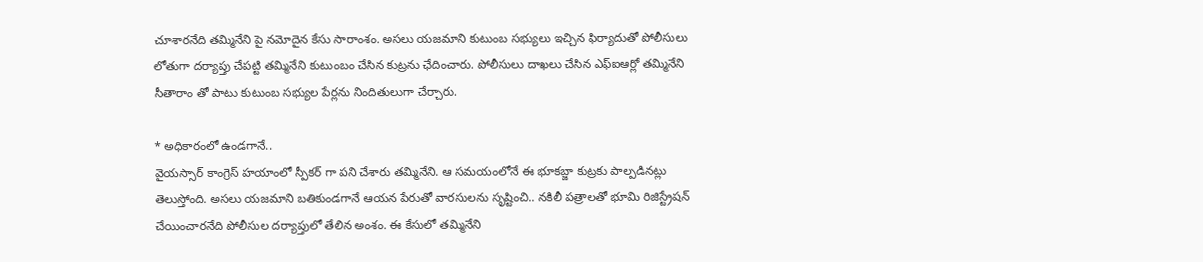చూశారనేది తమ్మినేని పై నమోదైన కేసు సారాంశం. అసలు యజమాని కుటుంబ సభ్యులు ఇచ్చిన ఫిర్యాదుతో పోలీసులు లోతుగా దర్యాప్తు చేపట్టి తమ్మినేని కుటుంబం చేసిన కుట్రను ఛేదించారు. పోలీసులు దాఖలు చేసిన ఎఫ్ఐఆర్లో తమ్మినేని సీతారాం తో పాటు కుటుంబ సభ్యుల పేర్లను నిందితులుగా చేర్చారు.

* అధికారంలో ఉండగానే..
వైయస్సార్ కాంగ్రెస్ హయాంలో స్పీకర్ గా పని చేశారు తమ్మినేని. ఆ సమయంలోనే ఈ భూకబ్జా కుట్రకు పాల్పడినట్లు తెలుస్తోంది. అసలు యజమాని బతికుండగానే ఆయన పేరుతో వారసులను సృష్టించి.. నకిలీ పత్రాలతో భూమి రిజిస్ట్రేషన్ చేయించారనేది పోలీసుల దర్యాప్తులో తేలిన అంశం. ఈ కేసులో తమ్మినేని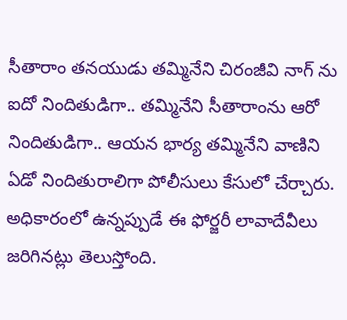సీతారాం తనయుడు తమ్మినేని చిరంజీవి నాగ్ ను ఐదో నిందితుడిగా.. తమ్మినేని సీతారాంను ఆరో నిందితుడిగా.. ఆయన భార్య తమ్మినేని వాణిని ఏడో నిందితురాలిగా పోలీసులు కేసులో చేర్చారు. అధికారంలో ఉన్నప్పుడే ఈ ఫోర్జరీ లావాదేవీలు జరిగినట్లు తెలుస్తోంది.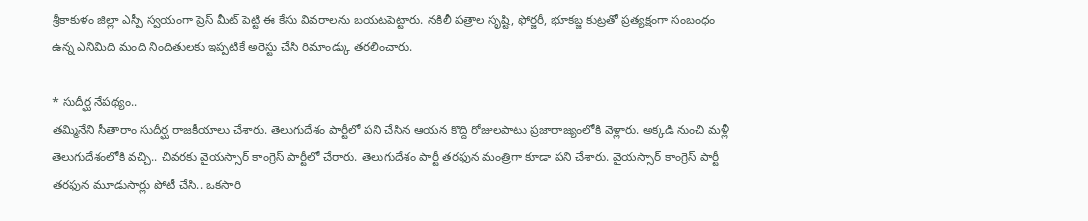శ్రీకాకుళం జిల్లా ఎస్పీ స్వయంగా ప్రెస్ మీట్ పెట్టి ఈ కేసు వివరాలను బయటపెట్టారు. నకిలీ పత్రాల సృష్టి, ఫోర్జరీ, భూకబ్జ కుట్రతో ప్రత్యక్షంగా సంబంధం ఉన్న ఎనిమిది మంది నిందితులకు ఇప్పటికే అరెస్టు చేసి రిమాండ్కు తరలించారు.

* సుదీర్ఘ నేపథ్యం..
తమ్మినేని సీతారాం సుదీర్ఘ రాజకీయాలు చేశారు. తెలుగుదేశం పార్టీలో పని చేసిన ఆయన కొద్ది రోజులపాటు ప్రజారాజ్యంలోకి వెళ్లారు. అక్కడి నుంచి మళ్లీ తెలుగుదేశంలోకి వచ్చి.. చివరకు వైయస్సార్ కాంగ్రెస్ పార్టీలో చేరారు. తెలుగుదేశం పార్టీ తరఫున మంత్రిగా కూడా పని చేశారు. వైయస్సార్ కాంగ్రెస్ పార్టీ తరఫున మూడుసార్లు పోటీ చేసి.. ఒకసారి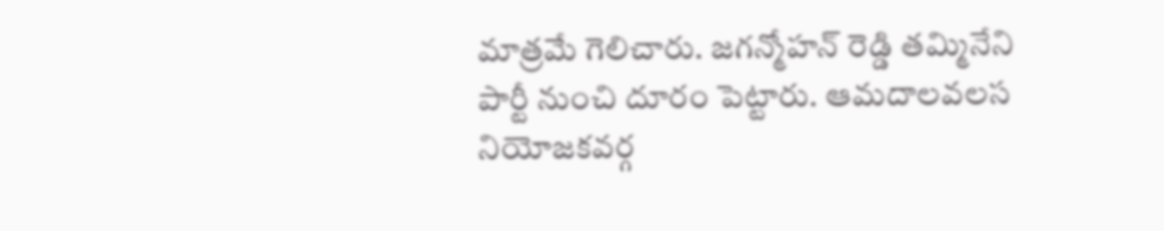మాత్రమే గెలిచారు. జగన్మోహన్ రెడ్డి తమ్మినేని పార్టీ నుంచి దూరం పెట్టారు. ఆమదాలవలస నియోజకవర్గ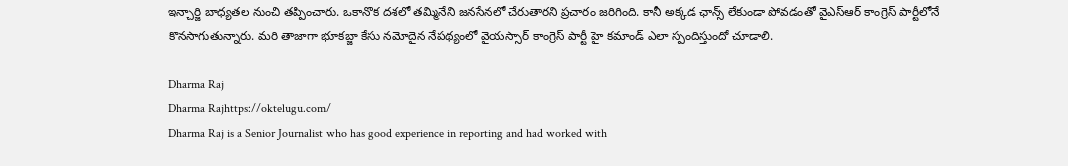ఇన్చార్జి బాధ్యతల నుంచి తప్పించారు. ఒకానొక దశలో తమ్మినేని జనసేనలో చేరుతారని ప్రచారం జరిగింది. కానీ అక్కడ ఛాన్స్ లేకుండా పోవడంతో వైఎస్ఆర్ కాంగ్రెస్ పార్టీలోనే కొనసాగుతున్నారు. మరి తాజాగా భూకబ్జా కేసు నమోదైన నేపథ్యంలో వైయస్సార్ కాంగ్రెస్ పార్టీ హై కమాండ్ ఎలా స్పందిస్తుందో చూడాలి.

Dharma Raj
Dharma Rajhttps://oktelugu.com/
Dharma Raj is a Senior Journalist who has good experience in reporting and had worked with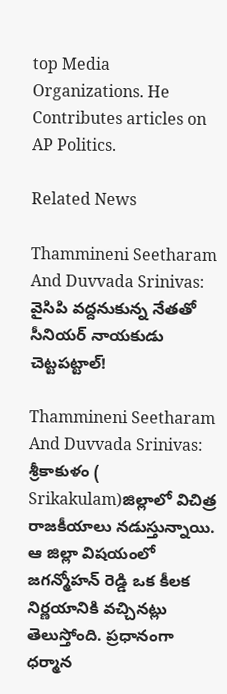top Media Organizations. He Contributes articles on AP Politics.

Related News

Thammineni Seetharam And Duvvada Srinivas: వైసిపి వద్దనుకున్న నేతతో సీనియర్ నాయకుడు చెట్టపట్టాల్!

Thammineni Seetharam And Duvvada Srinivas: శ్రీకాకుళం ( Srikakulam)జిల్లాలో విచిత్ర రాజకీయాలు నడుస్తున్నాయి. ఆ జిల్లా విషయంలో జగన్మోహన్ రెడ్డి ఒక కీలక నిర్ణయానికి వచ్చినట్లు తెలుస్తోంది. ప్రధానంగా ధర్మాన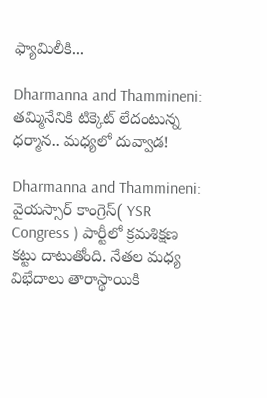ఫ్యామిలీకి...

Dharmanna and Thammineni: తమ్మినేనికి టిక్కెట్ లేదంటున్న ధర్మాన.. మధ్యలో దువ్వాడ!

Dharmanna and Thammineni: వైయస్సార్ కాంగ్రెస్( YSR Congress ) పార్టీలో క్రమశిక్షణ కట్టు దాటుతోంది. నేతల మధ్య విభేదాలు తారాస్థాయికి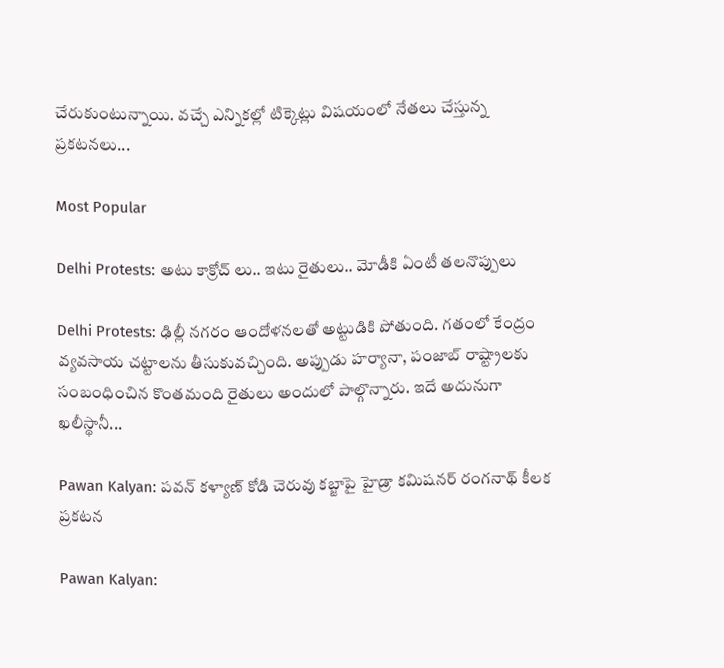చేరుకుంటున్నాయి. వచ్చే ఎన్నికల్లో టిక్కెట్లు విషయంలో నేతలు చేస్తున్న ప్రకటనలు...

Most Popular

Delhi Protests: అటు కాక్రోచ్ లు.. ఇటు రైతులు.. మోడీకి ఏంటీ తలనొప్పులు

Delhi Protests: ఢిల్లీ నగరం ఆందోళనలతో అట్టుడికి పోతుంది. గతంలో కేంద్రం వ్యవసాయ చట్టాలను తీసుకువచ్చింది. అప్పుడు హర్యానా, పంజాబ్ రాష్ట్రాలకు సంబంధించిన కొంతమంది రైతులు అందులో పాల్గొన్నారు. ఇదే అదునుగా ఖలీస్థానీ...

Pawan Kalyan: పవన్ కళ్యాణ్ కోడి చెరువు కబ్జాపై హైడ్రా కమిషనర్ రంగనాథ్ కీలక ప్రకటన

Pawan Kalyan: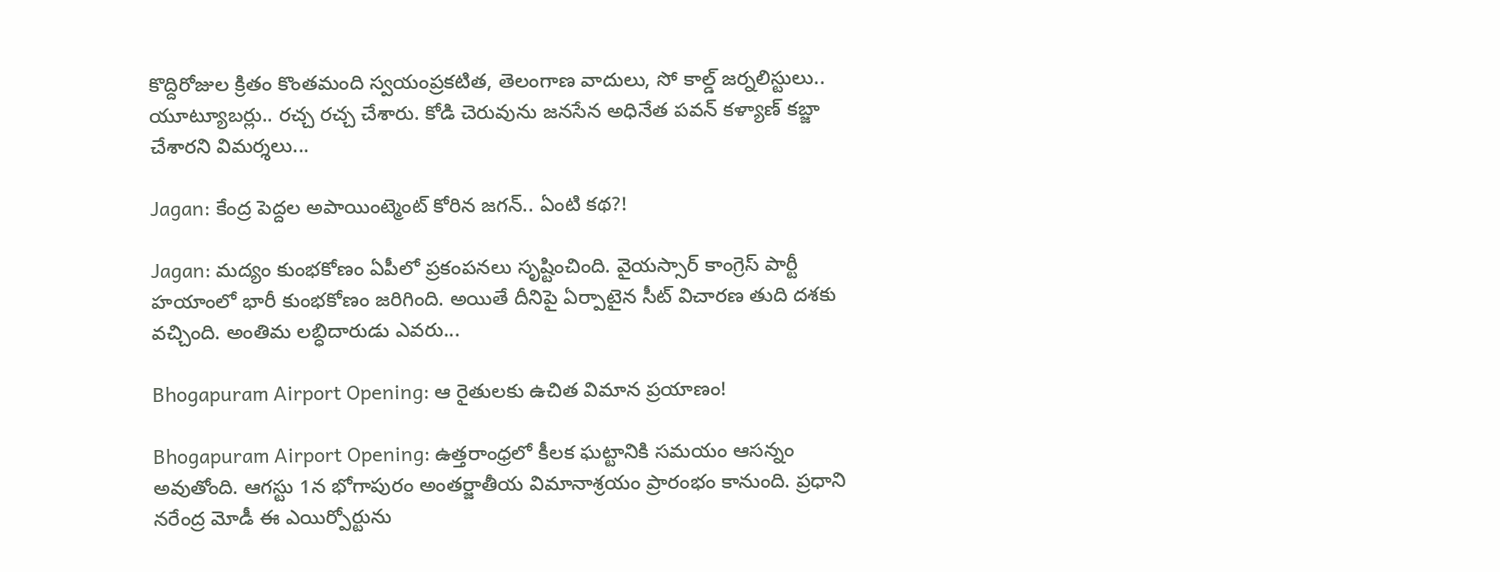కొద్దిరోజుల క్రితం కొంతమంది స్వయంప్రకటిత, తెలంగాణ వాదులు, సో కాల్డ్ జర్నలిస్టులు.. యూట్యూబర్లు.. రచ్చ రచ్చ చేశారు. కోడి చెరువును జనసేన అధినేత పవన్ కళ్యాణ్ కబ్జా చేశారని విమర్శలు...

Jagan: కేంద్ర పెద్దల అపాయింట్మెంట్ కోరిన జగన్.. ఏంటి కథ?!

Jagan: మద్యం కుంభకోణం ఏపీలో ప్రకంపనలు సృష్టించింది. వైయస్సార్ కాంగ్రెస్ పార్టీ హయాంలో భారీ కుంభకోణం జరిగింది. అయితే దీనిపై ఏర్పాటైన సీట్ విచారణ తుది దశకు వచ్చింది. అంతిమ లబ్ధిదారుడు ఎవరు...

Bhogapuram Airport Opening: ఆ రైతులకు ఉచిత విమాన ప్రయాణం!

Bhogapuram Airport Opening: ఉత్తరాంధ్రలో కీలక ఘట్టానికి సమయం ఆసన్నం అవుతోంది. ఆగస్టు 1న భోగాపురం అంతర్జాతీయ విమానాశ్రయం ప్రారంభం కానుంది. ప్రధాని నరేంద్ర మోడీ ఈ ఎయిర్పోర్టును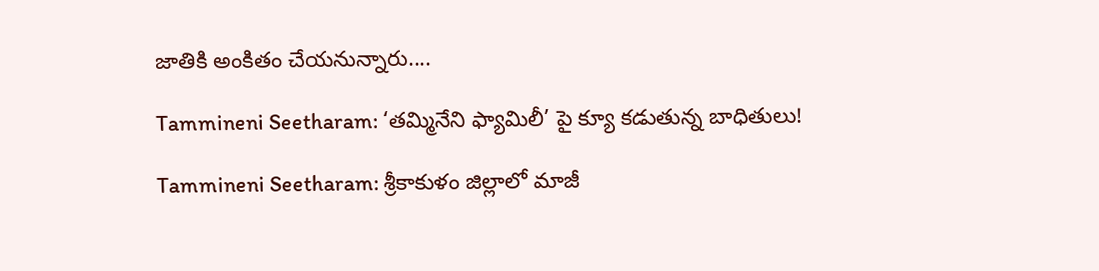జాతికి అంకితం చేయనున్నారు....

Tammineni Seetharam: ‘తమ్మినేని ఫ్యామిలీ’ పై క్యూ కడుతున్న బాధితులు!

Tammineni Seetharam: శ్రీకాకుళం జిల్లాలో మాజీ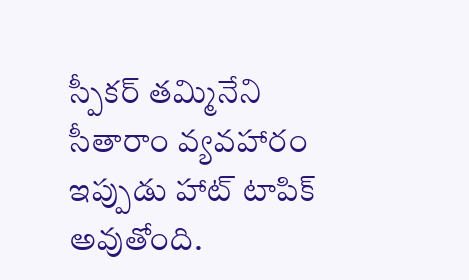స్పీకర్ తమ్మినేని సీతారాం వ్యవహారం ఇప్పుడు హాట్ టాపిక్ అవుతోంది.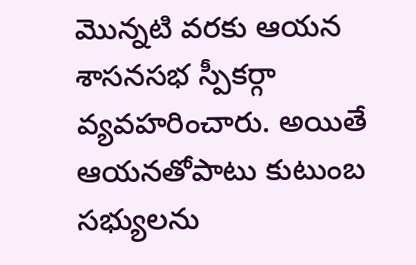మొన్నటి వరకు ఆయన శాసనసభ స్పీకర్గా వ్యవహరించారు. అయితే ఆయనతోపాటు కుటుంబ సభ్యులను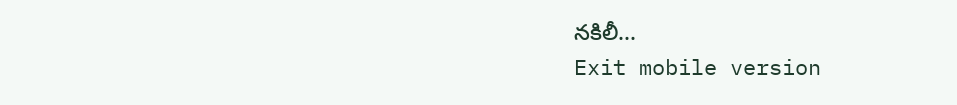నకిలీ...
Exit mobile version